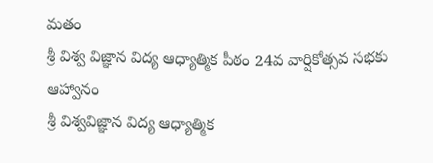మతం
శ్రీ విశ్వ విజ్ఞాన విద్య ఆధ్యాత్మిక పీఠం 24వ వార్షికోత్సవ సభకు ఆహ్వానం
శ్రీ విశ్వవిజ్ఞాన విద్య ఆధ్యాత్మిక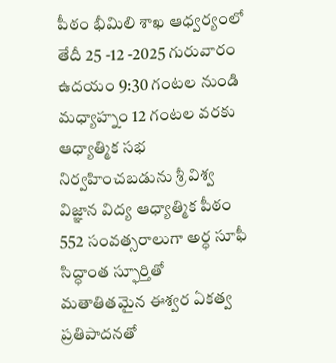పీఠం భీమిలి శాఖ ఆధ్వర్యంలో తేదీ 25 -12 -2025 గురువారం ఉదయం 9:30 గంటల నుండి మధ్యాహ్నం 12 గంటల వరకు ఆధ్యాత్మిక సభ నిర్వహించబడును శ్రీ విశ్వ విజ్ఞాన విద్య ఆధ్యాత్మిక పీఠం 552 సంవత్సరాలుగా అర్ధ సూఫీ సిద్ధాంత స్ఫూర్తితో మతాతితమైన ఈశ్వర ఏకత్వ ప్రతిపాదనతో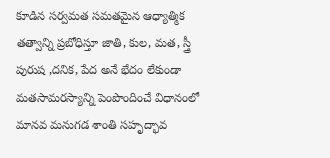కూడిన సర్వమత సమతమైన ఆధ్యాత్మిక తత్వాన్ని ప్రబోధిస్తూ జాతి, కుల, మత, స్త్రీ పురుష ,దనిక, పేద అనే భేదం లేకుండా మతసామరస్యాన్ని పెంపొందించే విధానంలో మానవ మనుగడ శాంతి సహృద్భావ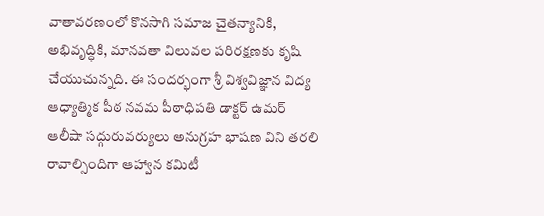వాతావరణంలో కొనసాగి సమాజ చైతన్యానికి, అభివృద్ధికి, మానవతా విలువల పరిరక్షణకు కృషి చేయుచున్నది. ఈ సందర్భంగా శ్రీ విశ్వవిజ్ఞాన విద్య ఆధ్యాత్మిక పీఠ నవమ పీఠాధిపతి డాక్టర్ ఉమర్ ఆలీషా సద్గురువర్యులు అనుగ్రహ భాషణ విని తరలి రావాల్సిందిగా ఆహ్వాన కమిటీ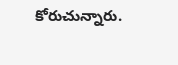కోరుచున్నారు.